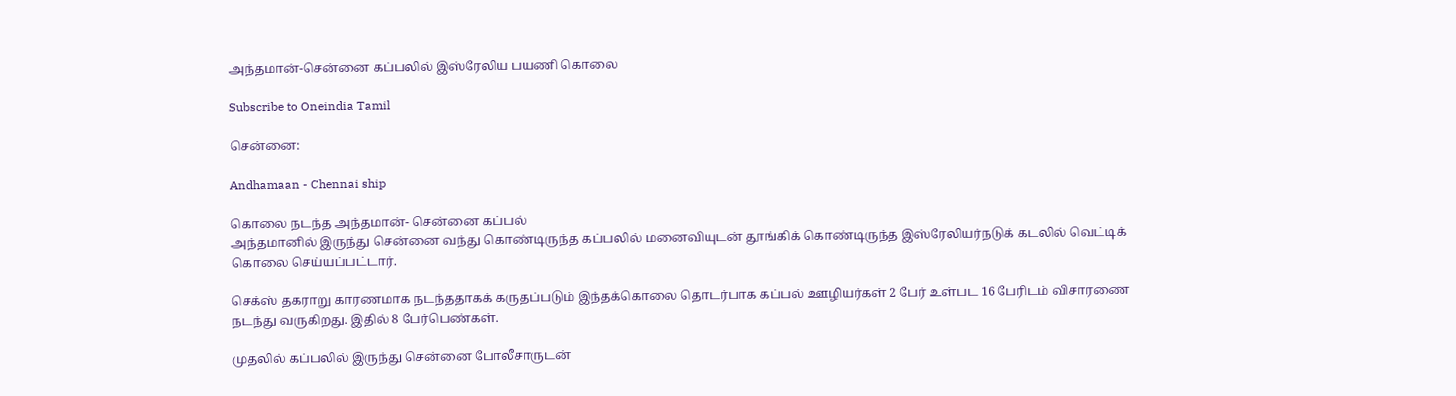அந்தமான்-சென்னை கப்பலில் இஸ்ரேலிய பயணி கொலை

Subscribe to Oneindia Tamil

சென்னை:

Andhamaan - Chennai ship

கொலை நடந்த அந்தமான்- சென்னை கப்பல்
அந்தமானில் இருந்து சென்னை வந்து கொண்டிருந்த கப்பலில் மனைவியுடன் தூங்கிக் கொண்டிருந்த இஸ்ரேலியர்நடுக் கடலில் வெட்டிக் கொலை செய்யப்பட்டார்.

செக்ஸ் தகராறு காரணமாக நடந்ததாகக் கருதப்படும் இந்தக்கொலை தொடர்பாக கப்பல் ஊழியர்கள் 2 பேர் உள்பட 16 பேரிடம் விசாரணை நடந்து வருகிறது. இதில் 8 பேர்பெண்கள்.

முதலில் கப்பலில் இருந்து சென்னை போலீசாருடன்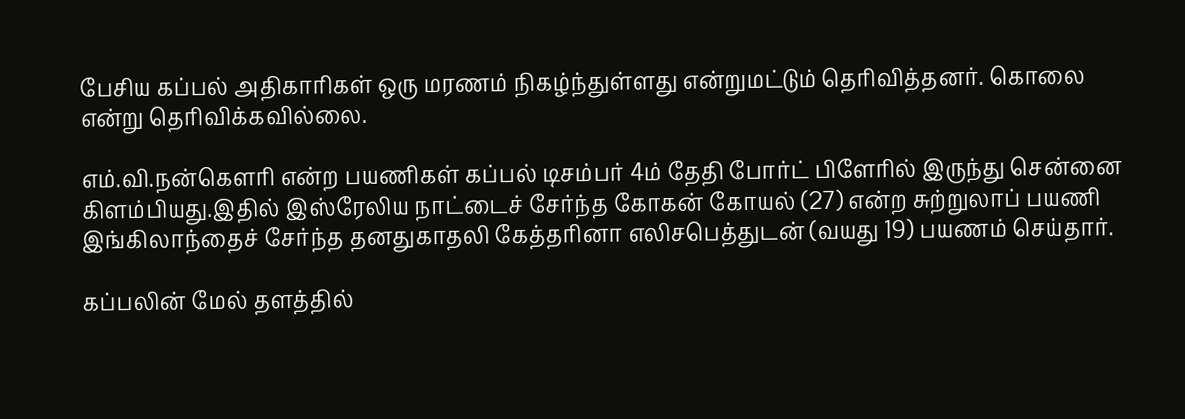பேசிய கப்பல் அதிகாரிகள் ஒரு மரணம் நிகழ்ந்துள்ளது என்றுமட்டும் தெரிவித்தனர். கொலை என்று தெரிவிக்கவில்லை.

எம்.வி.நன்கெளரி என்ற பயணிகள் கப்பல் டிசம்பர் 4ம் தேதி போர்ட் பிளேரில் இருந்து சென்னை கிளம்பியது.இதில் இஸ்ரேலிய நாட்டைச் சேர்ந்த கோகன் கோயல் (27) என்ற சுற்றுலாப் பயணி இங்கிலாந்தைச் சேர்ந்த தனதுகாதலி கேத்தரினா எலிசபெத்துடன் (வயது 19) பயணம் செய்தார்.

கப்பலின் மேல் தளத்தில்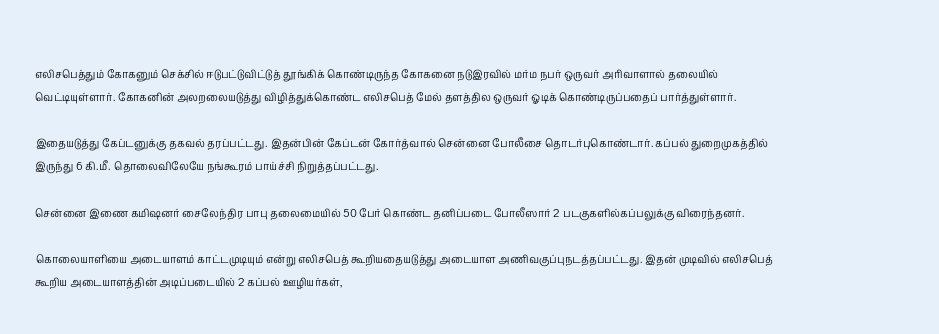எலிசபெத்தும் கோகனும் செக்சில் ஈடுபட்டுவிட்டுத் தூங்கிக் கொண்டிருந்த கோகனை நடுஇரவில் மர்ம நபர் ஒருவர் அரிவாளால் தலையில் வெட்டியுள்ளார். கோகனின் அலறலையடுத்து விழித்துக்கொண்ட எலிசபெத் மேல் தளத்தில ஒருவர் ஓடிக் கொண்டிருப்பதைப் பார்த்துள்ளார்.

இதையடுத்து கேப்டனுக்கு தகவல் தரப்பட்டது. இதன்பின் கேப்டன் கோர்த்வால் சென்னை போலீசை தொடர்புகொண்டார். கப்பல் துறைமுகத்தில் இருந்து 6 கி.மீ. தொலைவிலேயே நங்கூரம் பாய்ச்சி நிறுத்தப்பட்டது.

சென்னை இணை கமிஷனர் சைலேந்திர பாபு தலைமையில் 50 பேர் கொண்ட தனிப்படை போலீஸார் 2 படகுகளில்கப்பலுக்கு விரைந்தனர்.

கொலையாளியை அடையாளம் காட்டமுடியும் என்று எலிசபெத் கூறியதையடுத்து அடையாள அணிவகுப்புநடத்தப்பட்டது. இதன் முடிவில் எலிசபெத் கூறிய அடையாளத்தின் அடிப்படையில் 2 கப்பல் ஊழியர்கள்,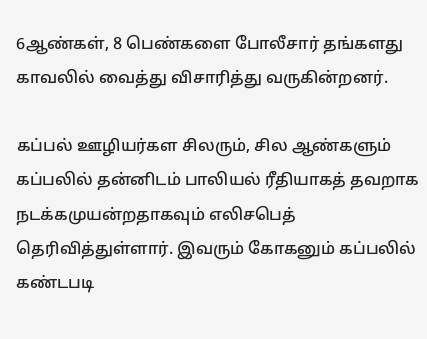6ஆண்கள், 8 பெண்களை போலீசார் தங்களது காவலில் வைத்து விசாரித்து வருகின்றனர்.

கப்பல் ஊழியர்கள சிலரும், சில ஆண்களும் கப்பலில் தன்னிடம் பாலியல் ரீதியாகத் தவறாக நடக்கமுயன்றதாகவும் எலிசபெத் தெரிவித்துள்ளார். இவரும் கோகனும் கப்பலில் கண்டபடி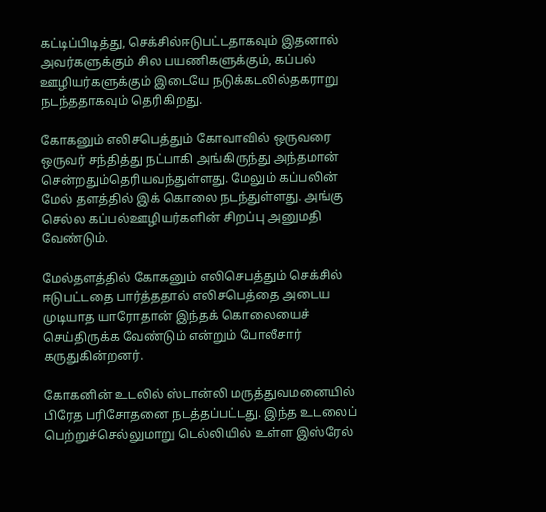கட்டிப்பிடித்து, செக்சில்ஈடுபட்டதாகவும் இதனால் அவர்களுக்கும் சில பயணிகளுக்கும், கப்பல் ஊழியர்களுக்கும் இடையே நடுக்கடலில்தகராறு நடந்ததாகவும் தெரிகிறது.

கோகனும் எலிசபெத்தும் கோவாவில் ஒருவரை ஒருவர் சந்தித்து நட்பாகி அங்கிருந்து அந்தமான் சென்றதும்தெரியவந்துள்ளது. மேலும் கப்பலின் மேல் தளத்தில் இக் கொலை நடந்துள்ளது. அங்கு செல்ல கப்பல்ஊழியர்களின் சிறப்பு அனுமதி வேண்டும்.

மேல்தளத்தில் கோகனும் எலிசெபத்தும் செக்சில் ஈடுபட்டதை பார்த்ததால் எலிசபெத்தை அடைய முடியாத யாரோதான் இந்தக் கொலையைச் செய்திருக்க வேண்டும் என்றும் போலீசார் கருதுகின்றனர்.

கோகனின் உடலில் ஸ்டான்லி மருத்துவமனையில் பிரேத பரிசோதனை நடத்தப்பட்டது. இந்த உடலைப் பெற்றுச்செல்லுமாறு டெல்லியில் உள்ள இஸ்ரேல்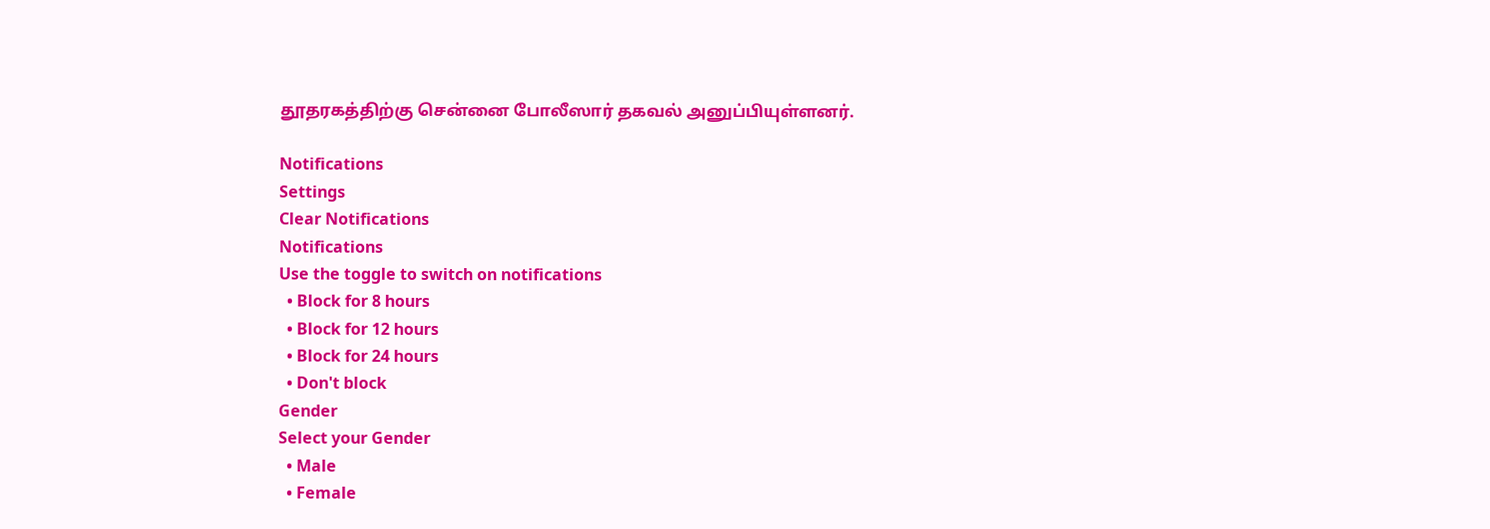தூதரகத்திற்கு சென்னை போலீஸார் தகவல் அனுப்பியுள்ளனர்.

Notifications
Settings
Clear Notifications
Notifications
Use the toggle to switch on notifications
  • Block for 8 hours
  • Block for 12 hours
  • Block for 24 hours
  • Don't block
Gender
Select your Gender
  • Male
  • Female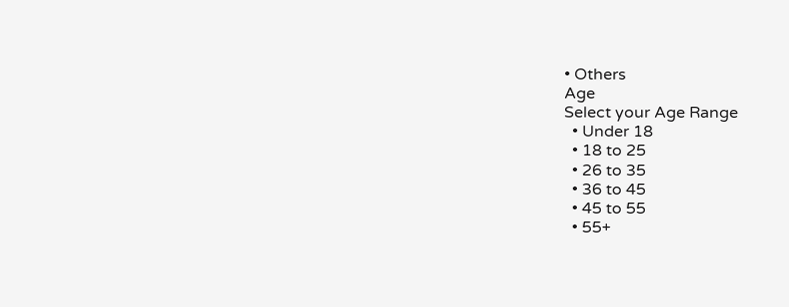• Others
Age
Select your Age Range
  • Under 18
  • 18 to 25
  • 26 to 35
  • 36 to 45
  • 45 to 55
  • 55+